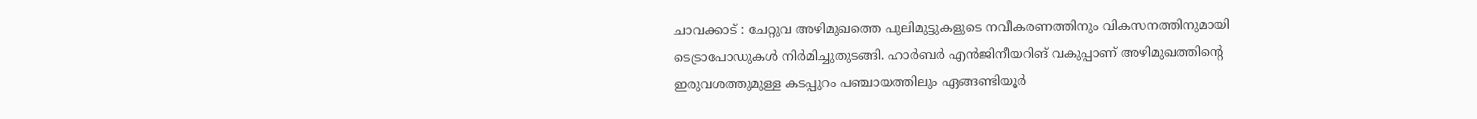ചാവക്കാട് : ചേറ്റുവ അഴിമുഖത്തെ പുലിമുട്ടുകളുടെ നവീകരണത്തിനും വികസനത്തിനുമായി ടെട്രാപോഡുകൾ നിർമിച്ചുതുടങ്ങി. ഹാർബർ എൻജിനീയറിങ് വകുപ്പാണ് അഴിമുഖത്തിന്റെ ഇരുവശത്തുമുള്ള കടപ്പുറം പഞ്ചായത്തിലും ഏങ്ങണ്ടിയൂർ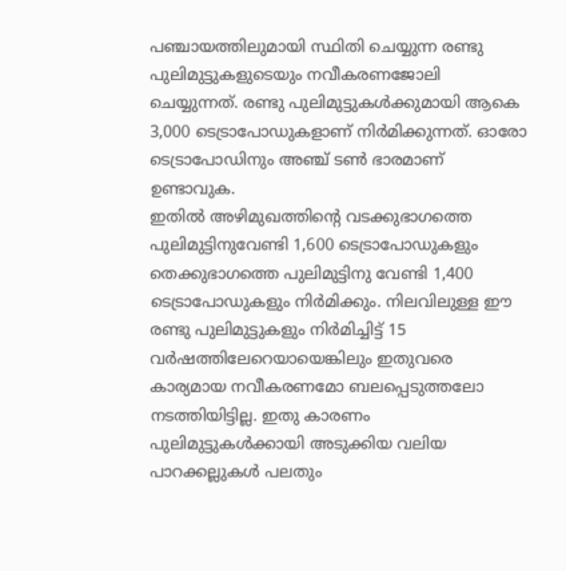പഞ്ചായത്തിലുമായി സ്ഥിതി ചെയ്യുന്ന രണ്ടു പുലിമുട്ടുകളുടെയും നവീകരണജോലി ചെയ്യുന്നത്. രണ്ടു പുലിമുട്ടുകൾക്കുമായി ആകെ 3,000 ടെട്രാപോഡുകളാണ് നിർമിക്കുന്നത്. ഓരോ ടെട്രാപോഡിനും അഞ്ച് ടൺ ഭാരമാണ് ഉണ്ടാവുക.
ഇതിൽ അഴിമുഖത്തിന്റെ വടക്കുഭാഗത്തെ പുലിമുട്ടിനുവേണ്ടി 1,600 ടെട്രാപോഡുകളും തെക്കുഭാഗത്തെ പുലിമുട്ടിനു വേണ്ടി 1,400 ടെട്രാപോഡുകളും നിർമിക്കും. നിലവിലുള്ള ഈ രണ്ടു പുലിമുട്ടുകളും നിർമിച്ചിട്ട് 15 വർഷത്തിലേറെയായെങ്കിലും ഇതുവരെ കാര്യമായ നവീകരണമോ ബലപ്പെടുത്തലോ നടത്തിയിട്ടില്ല. ഇതു കാരണം പുലിമുട്ടുകൾക്കായി അടുക്കിയ വലിയ പാറക്കല്ലുകൾ പലതും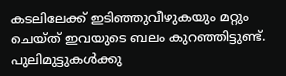കടലിലേക്ക് ഇടിഞ്ഞുവീഴുകയും മറ്റും ചെയ്ത് ഇവയുടെ ബലം കുറഞ്ഞിട്ടുണ്ട്.
പുലിമുട്ടുകൾക്കു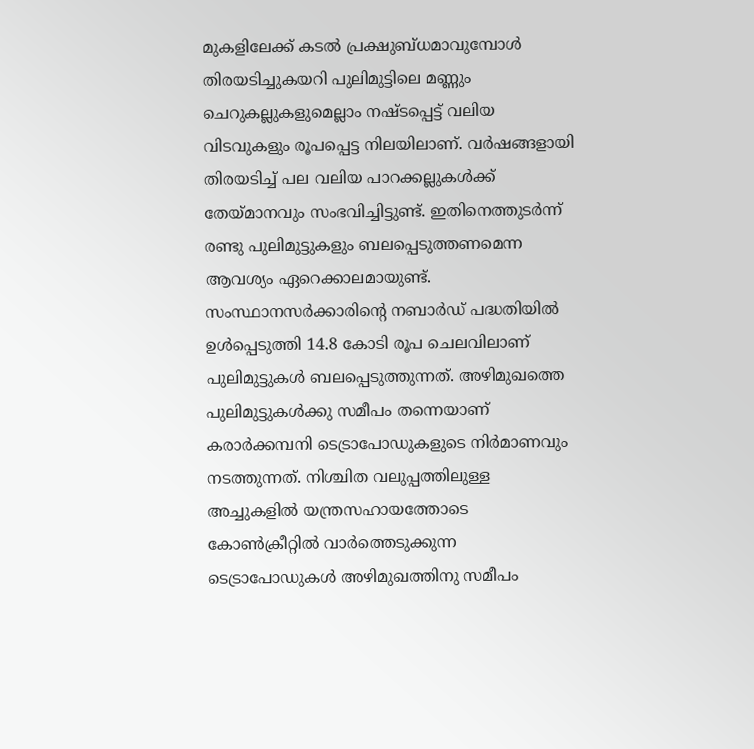മുകളിലേക്ക് കടൽ പ്രക്ഷുബ്ധമാവുമ്പോൾ തിരയടിച്ചുകയറി പുലിമുട്ടിലെ മണ്ണും ചെറുകല്ലുകളുമെല്ലാം നഷ്ടപ്പെട്ട് വലിയ വിടവുകളും രൂപപ്പെട്ട നിലയിലാണ്. വർഷങ്ങളായി തിരയടിച്ച് പല വലിയ പാറക്കല്ലുകൾക്ക് തേയ്മാനവും സംഭവിച്ചിട്ടുണ്ട്. ഇതിനെത്തുടർന്ന് രണ്ടു പുലിമുട്ടുകളും ബലപ്പെടുത്തണമെന്ന ആവശ്യം ഏറെക്കാലമായുണ്ട്. സംസ്ഥാനസർക്കാരിന്റെ നബാർഡ് പദ്ധതിയിൽ ഉൾപ്പെടുത്തി 14.8 കോടി രൂപ ചെലവിലാണ് പുലിമുട്ടുകൾ ബലപ്പെടുത്തുന്നത്. അഴിമുഖത്തെ പുലിമുട്ടുകൾക്കു സമീപം തന്നെയാണ് കരാർക്കമ്പനി ടെട്രാപോഡുകളുടെ നിർമാണവും നടത്തുന്നത്. നിശ്ചിത വലുപ്പത്തിലുള്ള അച്ചുകളിൽ യന്ത്രസഹായത്തോടെ കോൺക്രീറ്റിൽ വാർത്തെടുക്കുന്ന ടെട്രാപോഡുകൾ അഴിമുഖത്തിനു സമീപം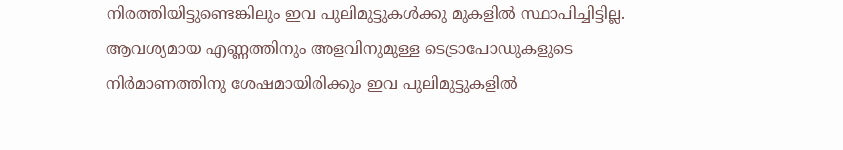നിരത്തിയിട്ടുണ്ടെങ്കിലും ഇവ പുലിമുട്ടുകൾക്കു മുകളിൽ സ്ഥാപിച്ചിട്ടില്ല. ആവശ്യമായ എണ്ണത്തിനും അളവിനുമുള്ള ടെട്രാപോഡുകളുടെ നിർമാണത്തിനു ശേഷമായിരിക്കും ഇവ പുലിമുട്ടുകളിൽ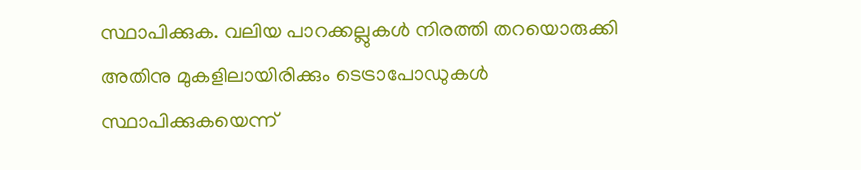സ്ഥാപിക്കുക. വലിയ പാറക്കല്ലുകൾ നിരത്തി തറയൊരുക്കി അതിനു മുകളിലായിരിക്കും ടെട്രാപോഡുകൾ സ്ഥാപിക്കുകയെന്ന്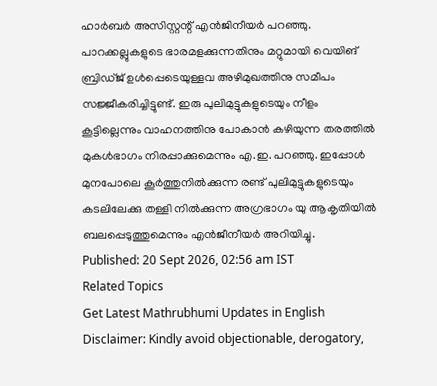ഹാർബർ അസിസ്റ്റന്റ് എൻജിനീയർ പറഞ്ഞു.
പാറക്കല്ലുകളുടെ ഭാരമളക്കുന്നതിനും മറ്റുമായി വെയിങ് ബ്രിഡ്ജ് ഉൾപ്പെടെയുള്ളവ അഴിമുഖത്തിനു സമീപം സജ്ജീകരിച്ചിട്ടുണ്ട്. ഇരു പുലിമുട്ടുകളുടെയും നീളം കൂട്ടില്ലെന്നും വാഹനത്തിനു പോകാൻ കഴിയുന്ന തരത്തിൽ മുകൾഭാഗം നിരപ്പാക്കുമെന്നും എ.ഇ. പറഞ്ഞു. ഇപ്പോൾ മുനപോലെ കൂർത്തുനിൽക്കുന്ന രണ്ട് പുലിമുട്ടുകളുടെയും കടലിലേക്കു തള്ളി നിൽക്കുന്ന അഗ്രഭാഗം യു ആകൃതിയിൽ ബലപ്പെടുത്തുമെന്നും എൻജീനീയർ അറിയിച്ചു.
Published: 20 Sept 2026, 02:56 am IST
Related Topics
Get Latest Mathrubhumi Updates in English
Disclaimer: Kindly avoid objectionable, derogatory,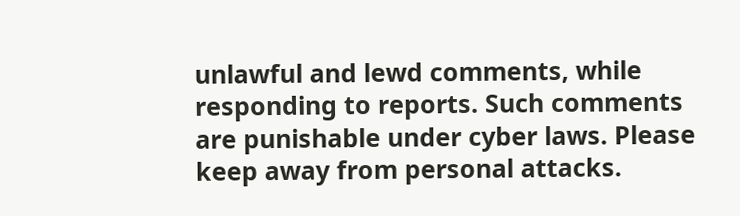unlawful and lewd comments, while responding to reports. Such comments are punishable under cyber laws. Please keep away from personal attacks.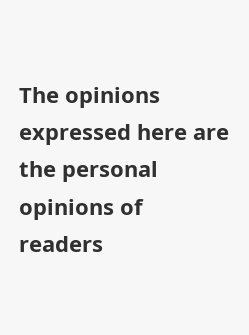The opinions expressed here are the personal opinions of readers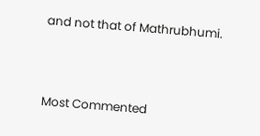and not that of Mathrubhumi.



Most Commented